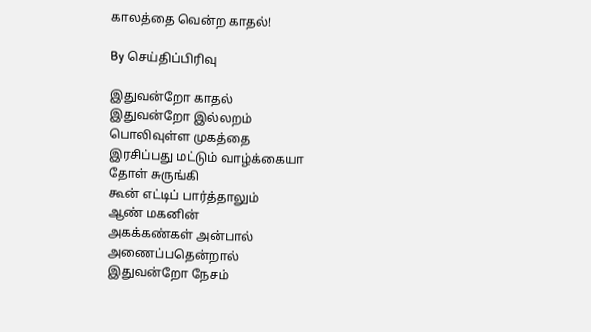காலத்தை வென்ற காதல்!

By செய்திப்பிரிவு

இதுவன்றோ காதல்
இதுவன்றோ இல்லறம்
பொலிவுள்ள முகத்தை
இரசிப்பது மட்டும் வாழ்க்கையா
தோள் சுருங்கி
கூன் எட்டிப் பார்த்தாலும்
ஆண் மகனின்
அகக்கண்கள் அன்பால்
அணைப்பதென்றால்
இதுவன்றோ நேசம்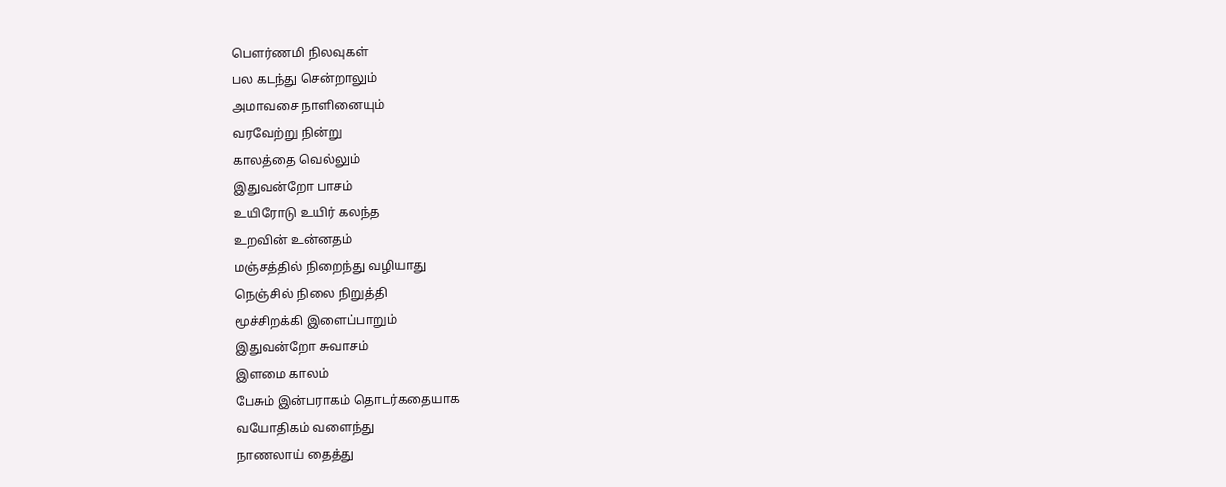பெளர்ணமி நிலவுகள்
பல கடந்து சென்றாலும்
அமாவசை நாளினையும்
வரவேற்று நின்று
காலத்தை வெல்லும்
இதுவன்றோ பாசம்
உயிரோடு உயிர் கலந்த
உறவின் உன்னதம்
மஞ்சத்தில் நிறைந்து வழியாது
நெஞ்சில் நிலை நிறுத்தி
மூச்சிறக்கி இளைப்பாறும்
இதுவன்றோ சுவாசம்
இளமை காலம்
பேசும் இன்பராகம் தொடர்கதையாக
வயோதிகம் வளைந்து
நாணலாய் தைத்து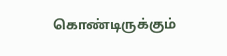கொண்டிருக்கும்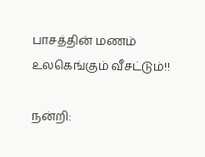பாசத்தின் மணம் உலகெங்கும் வீசட்டும்!!

நன்றி: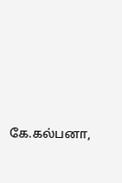கே.கல்பனா,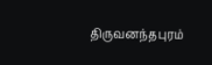திருவனந்தபுரம்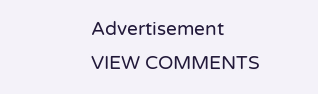Advertisement
VIEW COMMENTS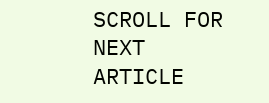SCROLL FOR NEXT ARTICLE